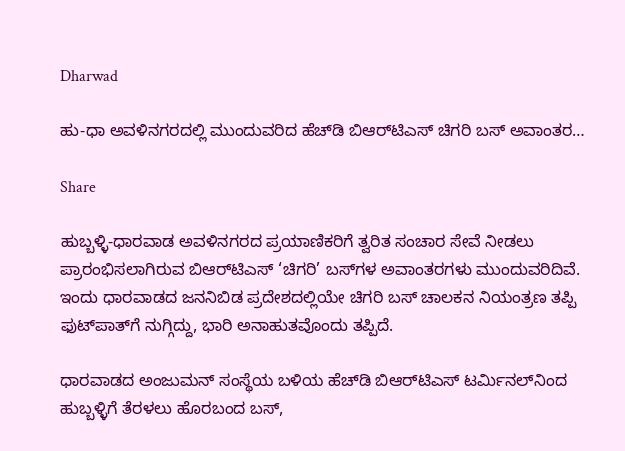Dharwad

ಹು-ಧಾ ಅವಳಿನಗರದಲ್ಲಿ ಮುಂದುವರಿದ ಹೆಚ್‌ಡಿ ಬಿಆರ್‌ಟಿಎಸ್ ಚಿಗರಿ ಬಸ್ ಅವಾಂತರ…

Share

ಹುಬ್ಬಳ್ಳಿ-ಧಾರವಾಡ ಅವಳಿನಗರದ ಪ್ರಯಾಣಿಕರಿಗೆ ತ್ವರಿತ ಸಂಚಾರ ಸೇವೆ ನೀಡಲು ಪ್ರಾರಂಭಿಸಲಾಗಿರುವ ಬಿಆರ್‌ಟಿಎಸ್ ‘ಚಿಗರಿ’ ಬಸ್‌ಗಳ ಅವಾಂತರಗಳು ಮುಂದುವರಿದಿವೆ. ಇಂದು ಧಾರವಾಡದ ಜನನಿಬಿಡ ಪ್ರದೇಶದಲ್ಲಿಯೇ ಚಿಗರಿ ಬಸ್ ಚಾಲಕನ ನಿಯಂತ್ರಣ ತಪ್ಪಿ ಫುಟ್‌ಪಾತ್‌ಗೆ ನುಗ್ಗಿದ್ದು, ಭಾರಿ ಅನಾಹುತವೊಂದು ತಪ್ಪಿದೆ.

ಧಾರವಾಡದ ಅಂಜುಮನ್ ಸಂಸ್ಥೆಯ ಬಳಿಯ ಹೆಚ್‌ಡಿ ಬಿಆರ್‌ಟಿಎಸ್ ಟರ್ಮಿನಲ್‌ನಿಂದ ಹುಬ್ಬಳ್ಳಿಗೆ ತೆರಳಲು ಹೊರಬಂದ ಬಸ್,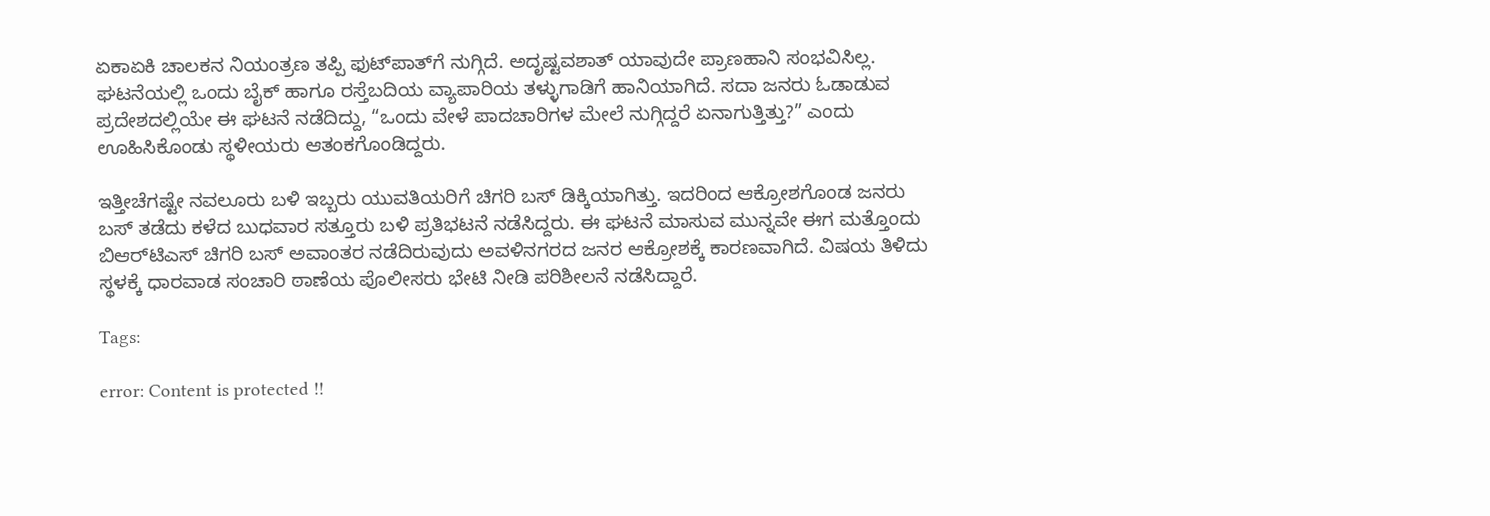ಏಕಾಏಕಿ ಚಾಲಕನ ನಿಯಂತ್ರಣ ತಪ್ಪಿ ಫುಟ್‌ಪಾತ್‌ಗೆ ನುಗ್ಗಿದೆ. ಅದೃಷ್ಟವಶಾತ್ ಯಾವುದೇ ಪ್ರಾಣಹಾನಿ ಸಂಭವಿಸಿಲ್ಲ. ಘಟನೆಯಲ್ಲಿ ಒಂದು ಬೈಕ್ ಹಾಗೂ ರಸ್ತೆಬದಿಯ ವ್ಯಾಪಾರಿಯ ತಳ್ಳುಗಾಡಿಗೆ ಹಾನಿಯಾಗಿದೆ. ಸದಾ ಜನರು ಓಡಾಡುವ ಪ್ರದೇಶದಲ್ಲಿಯೇ ಈ ಘಟನೆ ನಡೆದಿದ್ದು, “ಒಂದು ವೇಳೆ ಪಾದಚಾರಿಗಳ ಮೇಲೆ ನುಗ್ಗಿದ್ದರೆ ಏನಾಗುತ್ತಿತ್ತು?” ಎಂದು ಊಹಿಸಿಕೊಂಡು ಸ್ಥಳೀಯರು ಆತಂಕಗೊಂಡಿದ್ದರು.

ಇತ್ತೀಚೆಗಷ್ಟೇ ನವಲೂರು ಬಳಿ ಇಬ್ಬರು ಯುವತಿಯರಿಗೆ ಚಿಗರಿ ಬಸ್ ಡಿಕ್ಕಿಯಾಗಿತ್ತು. ಇದರಿಂದ ಆಕ್ರೋಶಗೊಂಡ ಜನರು ಬಸ್ ತಡೆದು ಕಳೆದ ಬುಧವಾರ ಸತ್ತೂರು ಬಳಿ ಪ್ರತಿಭಟನೆ ನಡೆಸಿದ್ದರು. ಈ ಘಟನೆ ಮಾಸುವ ಮುನ್ನವೇ ಈಗ ಮತ್ತೊಂದು ಬಿಆರ್‌ಟಿಎಸ್ ಚಿಗರಿ ಬಸ್ ಅವಾಂತರ ನಡೆದಿರುವುದು ಅವಳಿನಗರದ ಜನರ ಆಕ್ರೋಶಕ್ಕೆ ಕಾರಣವಾಗಿದೆ. ವಿಷಯ ತಿಳಿದು ಸ್ಥಳಕ್ಕೆ ಧಾರವಾಡ ಸಂಚಾರಿ ಠಾಣೆಯ ಪೊಲೀಸರು ಭೇಟಿ ನೀಡಿ ಪರಿಶೀಲನೆ ನಡೆಸಿದ್ದಾರೆ.

Tags:

error: Content is protected !!